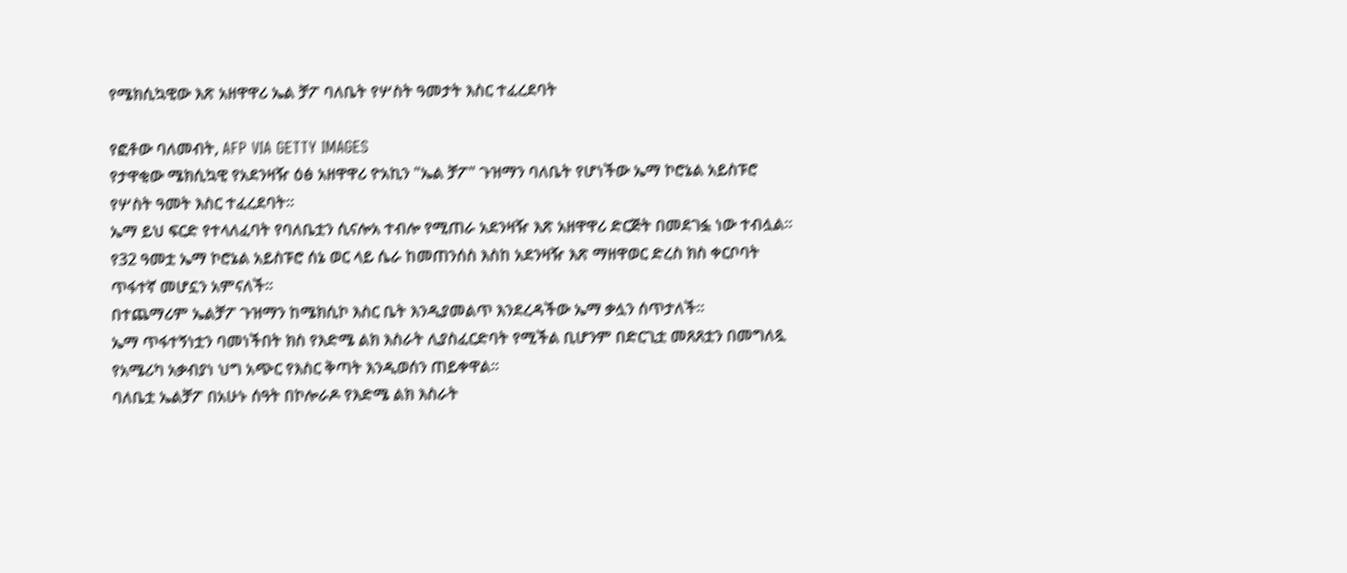የሜክሲኳዊው እጽ አዘዋዋሪ ኤል ቻፖ ባለቤት የሦስት ዓመታት እስር ተፈረደባት

የፎቶው ባለመብት, AFP VIA GETTY IMAGES
የታዋቂው ሜክሲኳዊ የአደንዛዥ ዕፅ አዘዋዋሪ ዮአኪን "ኤል ቻፖ" ጉዝማን ባለቤት የሆነችው ኤማ ኮሮኔል አይስፑሮ የሦስት ዓመት እስር ተፈረደባት።
ኤማ ይህ ፍርድ የተላለፈባት የባለቤቷን ሲናሎአ ተብሎ የሚጠራ አደንዛዥ እጽ አዘዋዋሪ ድርጅት በመደገፏ ነው ተብሏል።
የ32 ዓመቷ ኤማ ኮሮኔል አይስፑሮ ሰኔ ወር ላይ ሴራ ከመጠንሰስ እስከ አደንዛዥ እጽ ማዘዋወር ድረስ ክስ ቀርቦባት ጥፋተኛ መሆኗን አምናለች።
በተጨማሪም ኤልቻፖ ጉዝማን ከሜክሲኮ እስር ቤት እንዲያመልጥ እንደረዳችው ኤማ ቃሏን ሰጥታለች።
ኤማ ጥፋተኝነቷን ባመነችበት ክስ የእድሜ ልክ እስራት ሊያስፈርድባት የሚችል ቢሆንም በድርጊቷ መጸጸቷን በመግለጿ የአሜሪካ አቃብያነ ህግ አጭር የእስር ቅጣት እንዲወሰን ጠይቀዋል።
ባለቤቷ ኤልቻፖ በአሁኑ ሰዓት በኮሎራዶ የእድሜ ልክ እስራት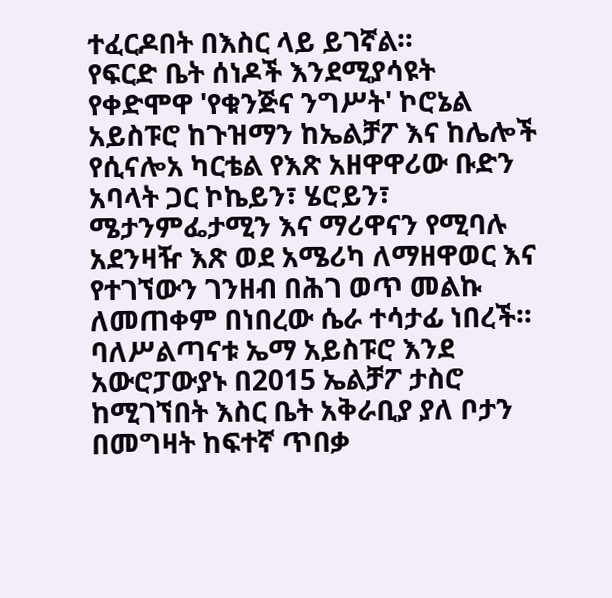ተፈርዶበት በእስር ላይ ይገኛል።
የፍርድ ቤት ሰነዶች እንደሚያሳዩት የቀድሞዋ 'የቁንጅና ንግሥት' ኮሮኔል አይስፑሮ ከጉዝማን ከኤልቻፖ እና ከሌሎች የሲናሎአ ካርቴል የእጽ አዘዋዋሪው ቡድን አባላት ጋር ኮኬይን፣ ሄሮይን፣ ሜታንምፌታሚን እና ማሪዋናን የሚባሉ አደንዛዥ እጽ ወደ አሜሪካ ለማዘዋወር እና የተገኘውን ገንዘብ በሕገ ወጥ መልኩ ለመጠቀም በነበረው ሴራ ተሳታፊ ነበረች።
ባለሥልጣናቱ ኤማ አይስፑሮ እንደ አውሮፓውያኑ በ2015 ኤልቻፖ ታስሮ ከሚገኘበት እስር ቤት አቅራቢያ ያለ ቦታን በመግዛት ከፍተኛ ጥበቃ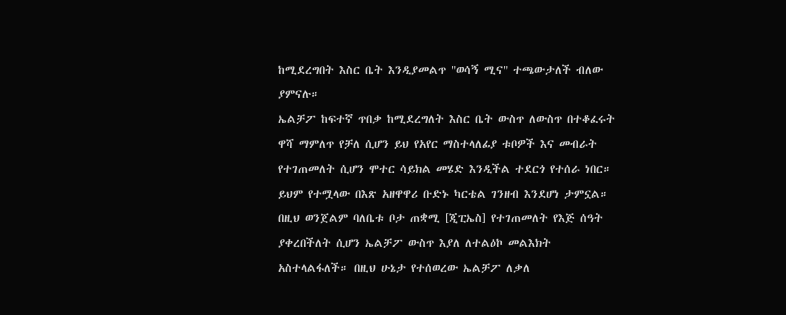ከሚደረግበት እስር ቤት እንዲያመልጥ "ወሳኝ ሚና" ተጫውታለች ብለው ያምናሉ።
ኤልቻፖ ከፍተኛ ጥበቃ ከሚደረግለት እስር ቤት ውስጥ ለውስጥ በተቆፈሩት ዋሻ ማምለጥ የቻለ ሲሆን ይህ የአየር ማስተላለፊያ ቱቦዎች እና መብራት የተገጠመለት ሲሆን ሞተር ሳይክል መሄድ እንዲችል ተደርጎ የተሰራ ነበር።
ይህም የተሟላው በእጽ አዘዋዋሪ ቡድኑ ካርቴል ገንዘብ እንደሆነ ታምኗል።
በዚህ ወንጀልም ባለቤቱ ቦታ ጠቋሚ [ጂፒኤስ] የተገጠመለት የእጅ ሰዓት ያቀረበችለት ሲሆን ኤልቻፖ ውስጥ እያለ ለተልዕኮ መልእክት አስተላልፋለች። በዚህ ሁኔታ የተሰወረው ኤልቻፖ ለቃለ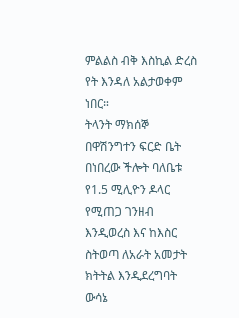ምልልስ ብቅ እስኪል ድረስ የት እንዳለ አልታወቀም ነበር።
ትላንት ማክሰኞ በዋሽንግተን ፍርድ ቤት በነበረው ችሎት ባለቤቱ የ1.5 ሚሊዮን ዶላር የሚጠጋ ገንዘብ እንዲወረስ እና ከእስር ስትወጣ ለአራት አመታት ክትትል እንዲደረግባት ውሳኔ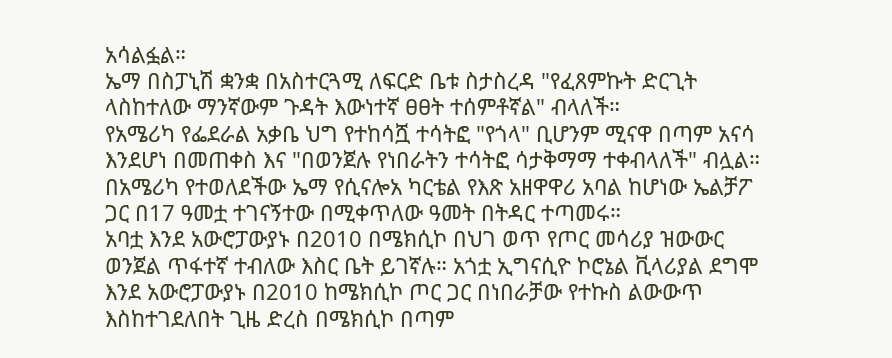አሳልፏል።
ኤማ በስፓኒሽ ቋንቋ በአስተርጓሚ ለፍርድ ቤቱ ስታስረዳ "የፈጸምኩት ድርጊት ላስከተለው ማንኛውም ጉዳት እውነተኛ ፀፀት ተሰምቶኛል" ብላለች።
የአሜሪካ የፌደራል አቃቤ ህግ የተከሳሿ ተሳትፎ "የጎላ" ቢሆንም ሚናዋ በጣም አናሳ እንደሆነ በመጠቀስ እና "በወንጀሉ የነበራትን ተሳትፎ ሳታቅማማ ተቀብላለች" ብሏል።
በአሜሪካ የተወለደችው ኤማ የሲናሎአ ካርቴል የእጽ አዘዋዋሪ አባል ከሆነው ኤልቻፖ ጋር በ17 ዓመቷ ተገናኝተው በሚቀጥለው ዓመት በትዳር ተጣመሩ።
አባቷ እንደ አውሮፓውያኑ በ2010 በሜክሲኮ በህገ ወጥ የጦር መሳሪያ ዝውውር ወንጀል ጥፋተኛ ተብለው እስር ቤት ይገኛሉ። አጎቷ ኢግናሲዮ ኮሮኔል ቪላሪያል ደግሞ እንደ አውሮፓውያኑ በ2010 ከሜክሲኮ ጦር ጋር በነበራቻው የተኩስ ልውውጥ እስከተገደለበት ጊዜ ድረስ በሜክሲኮ በጣም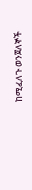ከሚፈለጉ ወንጀለኞች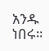አንዱ ነበሩ።